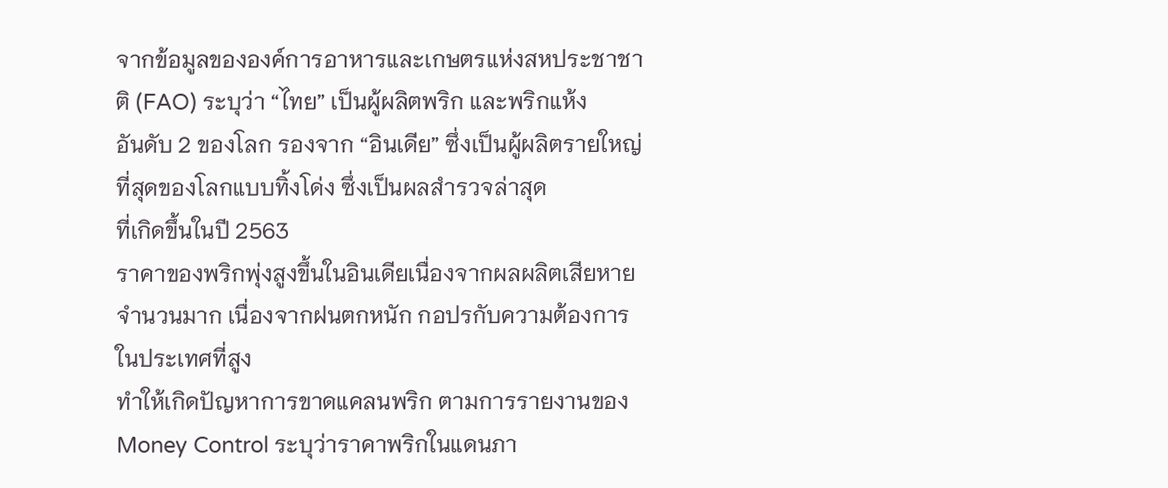จากข้อมูลขององค์การอาหารและเกษตรแห่งสหประชาชาติ (FAO) ระบุว่า “ไทย” เป็นผู้ผลิตพริก และพริกแห้ง
อันดับ 2 ของโลก รองจาก “อินเดีย” ซึ่งเป็นผู้ผลิตรายใหญ่ที่สุดของโลกแบบทิ้งโด่ง ซึ่งเป็นผลสำรวจล่าสุด
ที่เกิดขึ้นในปี 2563
ราคาของพริกพุ่งสูงขึ้นในอินเดียเนื่องจากผลผลิตเสียหายจำนวนมาก เนื่องจากฝนตกหนัก กอปรกับความต้องการในประเทศที่สูง
ทำให้เกิดปัญหาการขาดแคลนพริก ตามการรายงานของ
Money Control ระบุว่าราคาพริกในแดนภา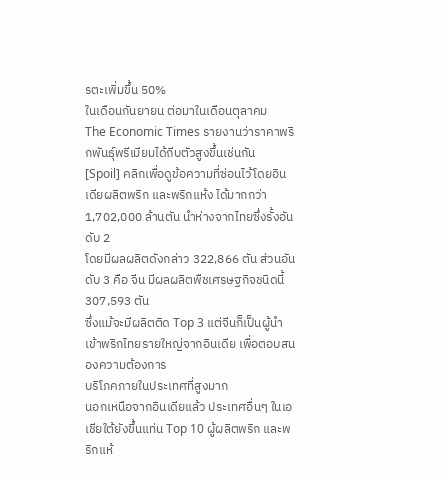รตะเพิ่มขึ้น 50%
ในเดือนกันยายน ต่อมาในเดือนตุลาคม
The Economic Times รายงานว่าราคาพริกพันธุ์พรีเมียมได้ถีบตัวสูงขึ้นเช่นกัน
[Spoil] คลิกเพื่อดูข้อความที่ซ่อนไว้โดยอินเดียผลิตพริก และพริกแห้ง ได้มากกว่า 1,702,000 ล้านตัน นำห่างจากไทยซึ่งรั้งอันดับ 2
โดยมีผลผลิตดังกล่าว 322,866 ตัน ส่วนอันดับ 3 คือ จีน มีผลผลิตพืชเศรษฐกิจชนิดนี้ 307,593 ตัน
ซึ่งแม้จะมีผลิตติด Top 3 แต่จีนก็เป็นผู้นำเข้าพริกไทยรายใหญ่จากอินเดีย เพื่อตอบสนองความต้องการ
บริโภคภายในประเทศที่สูงมาก
นอกเหนือจากอินเดียแล้ว ประเทศอื่นๆ ในเอเชียใต้ยังขึ้นแท่น Top 10 ผู้ผลิตพริก และพริกแห้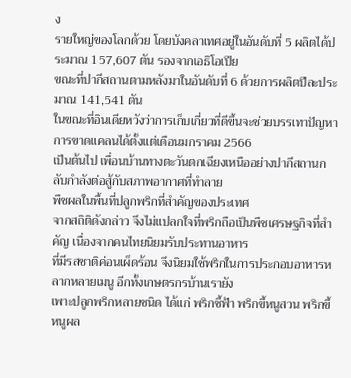ง
รายใหญ่ของโลกด้วย โดยบังคลาเทศอยู่ในอันดับที่ 5 ผลิตได้ประมาณ 157,607 ตัน รองจากเอธิโอเปีย
ขณะที่ปากีสถานตามหลังมาในอันดับที่ 6 ด้วยการผลิตปีละประมาณ 141,541 ตัน
ในขณะที่อินเดียหวังว่าการเก็บเกี่ยวที่ดีขึ้นจะช่วยบรรเทาปัญหาการขาดแคลนได้ตั้งแต่เดือนมกราคม 2566
เป็นต้นไป เพื่อนบ้านทางตะวันตกเฉียงเหนืออย่างปากีสถานกลับกำลังต่อสู้กับสภาพอากาศที่ทำลาย
พืชผลในพื้นที่ปลูกพริกที่สำคัญของประเทศ
จากสถิติดังกล่าว จึงไม่แปลกใจที่พริกถือเป็นพืชเศรษฐกิจที่สำคัญ เนื่องจากคนไทยนิยมรับประทานอาหาร
ที่มีรสชาติค่อนเผ็ดร้อน จึงนิยมใช้พริกในการประกอบอาหารหลากหลายเมนู อีกทั้งเกษตรกรบ้านเรายัง
เพาะปลูกพริกหลายชนิด ได้แก่ พริกชี้ฟ้า พริกขี้หนูสวน พริกขี้หนูผล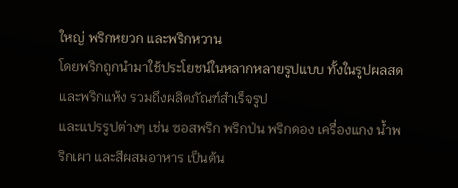ใหญ่ พริกหยวก และพริกหวาน
โดยพริกถูกนำมาใช้ประโยชน์ในหลากหลายรูปแบบ ทั้งในรูปผลสดและพริกแห้ง รวมถึงผลิตภัณฑ์สำเร็จรูป
และแปรรูปต่างๆ เช่น ซอสพริก พริกป่น พริกดอง เครื่องแกง น้ำพริกเผา และสีผสมอาหาร เป็นต้น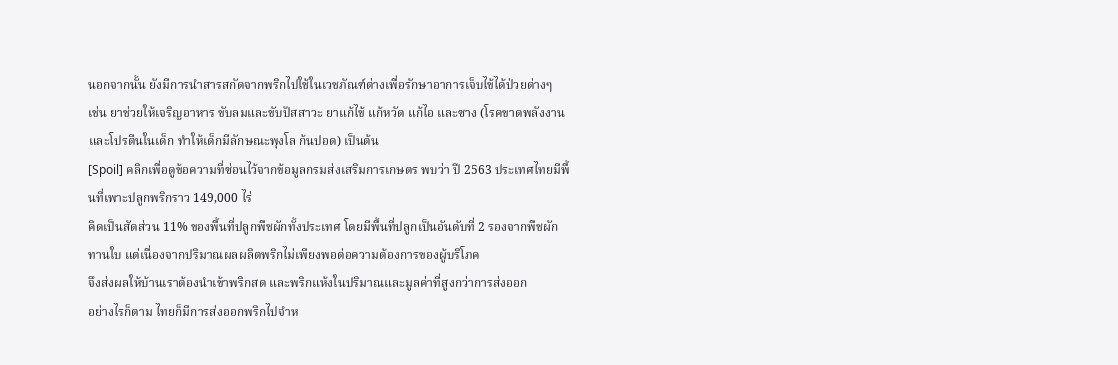นอกจากนั้น ยังมีการนำสารสกัดจากพริกไปใช้ในเวชภัณฑ์ต่างเพื่อรักษาอาการเจ็บไข้ได้ป่วยต่างๆ
เช่น ยาช่วยให้เจริญอาหาร ขับลมและขับปัสสาวะ ยาแก้ไข้ แก้หวัด แก้ไอ และซาง (โรคขาดพลังงาน
และโปรตีนในเด็ก ทำให้เด็กมีลักษณะพุงโล ก้นปอด) เป็นต้น
[Spoil] คลิกเพื่อดูข้อความที่ซ่อนไว้จากข้อมูลกรมส่งเสริมการเกษตร พบว่า ปี 2563 ประเทศไทยมีพื้นที่เพาะปลูกพริกราว 149,000 ไร่
คิดเป็นสัดส่วน 11% ของพื้นที่ปลูกพืชผักทั้งประเทศ โดยมีพื้นที่ปลูกเป็นอันดับที่ 2 รองจากพืชผัก
ทานใบ แต่เนื่องจากปริมาณผลผลิตพริกไม่เพียงพอต่อความต้องการของผู้บริโภค
จึงส่งผลให้บ้านเราต้องนำเข้าพริกสด และพริกแห้งในปริมาณและมูลค่าที่สูงกว่าการส่งออก
อย่างไรก็ตาม ไทยก็มีการส่งออกพริกไปจำห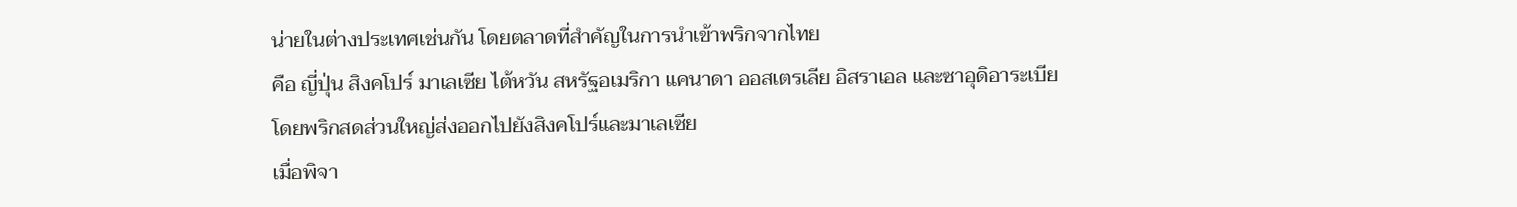น่ายในต่างประเทศเช่นกัน โดยตลาดที่สำคัญในการนำเข้าพริกจากไทย
คือ ญี่ปุ่น สิงคโปร์ มาเลเซีย ไต้หวัน สหรัฐอเมริกา แคนาดา ออสเตรเลีย อิสราเอล และซาอุดิอาระเบีย
โดยพริกสดส่วนใหญ่ส่งออกไปยังสิงคโปร์และมาเลเซีย
เมื่อพิจา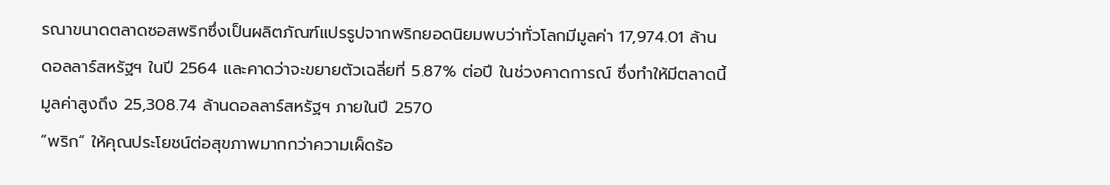รณาขนาดตลาดซอสพริกซึ่งเป็นผลิตภัณฑ์แปรรูปจากพริกยอดนิยมพบว่าทั่วโลกมีมูลค่า 17,974.01 ล้าน
ดอลลาร์สหรัฐฯ ในปี 2564 และคาดว่าจะขยายตัวเฉลี่ยที่ 5.87% ต่อปี ในช่วงคาดการณ์ ซึ่งทำให้มีตลาดนี้
มูลค่าสูงถึง 25,308.74 ล้านดอลลาร์สหรัฐฯ ภายในปี 2570
“พริก” ให้คุณประโยชน์ต่อสุขภาพมากกว่าความเผ็ดร้อ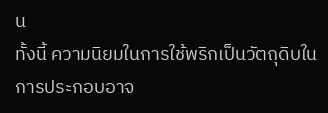น
ทั้งนี้ ความนิยมในการใช้พริกเป็นวัตถุดิบในการประกอบอาจ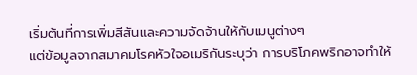เริ่มต้นที่การเพิ่มสีสันและความจัดจ้านให้กับเมนูต่างๆ
แต่ข้อมูลจากสมาคมโรคหัวใจอเมริกันระบุว่า การบริโภคพริกอาจทำให้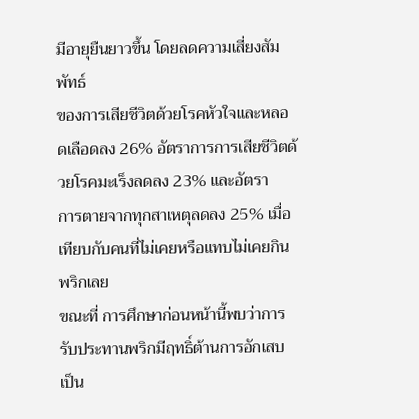มีอายุยืนยาวขึ้น โดยลดความเสี่ยงสัมพัทธ์
ของการเสียชีวิตด้วยโรคหัวใจและหลอดเลือดลง 26% อัตราการการเสียชีวิตด้วยโรคมะเร็งลดลง 23% และอัตรา
การตายจากทุกสาเหตุลดลง 25% เมื่อเทียบกับคนที่ไม่เคยหรือแทบไม่เคยกินพริกเลย
ขณะที่ การศึกษาก่อนหน้านี้พบว่าการรับประทานพริกมีฤทธิ์ต้านการอักเสบ เป็น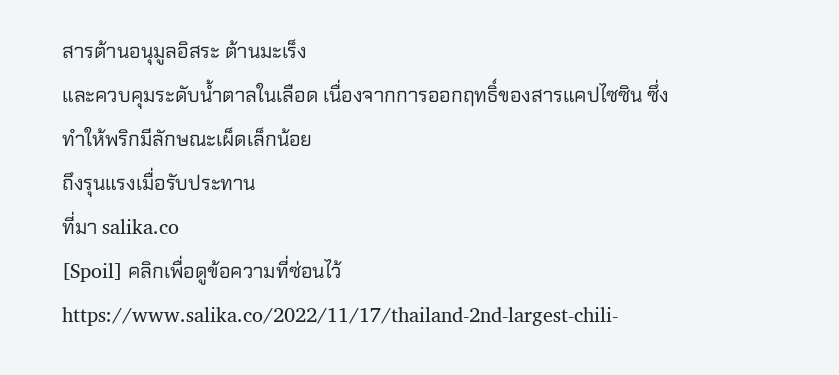สารต้านอนุมูลอิสระ ต้านมะเร็ง
และควบคุมระดับน้ำตาลในเลือด เนื่องจากการออกฤทธิ์ของสารแคปไซซิน ซึ่งทำให้พริกมีลักษณะเผ็ดเล็กน้อย
ถึงรุนแรงเมื่อรับประทาน
ที่มา salika.co
[Spoil] คลิกเพื่อดูข้อความที่ซ่อนไว้https://www.salika.co/2022/11/17/thailand-2nd-largest-chili-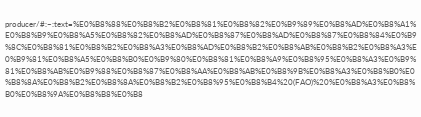producer/#:~:text=%E0%B8%88%E0%B8%B2%E0%B8%81%E0%B8%82%E0%B9%89%E0%B8%AD%E0%B8%A1%E0%B8%B9%E0%B8%A5%E0%B8%82%E0%B8%AD%E0%B8%87%E0%B8%AD%E0%B8%87%E0%B8%84%E0%B9%8C%E0%B8%81%E0%B8%B2%E0%B8%A3%E0%B8%AD%E0%B8%B2%E0%B8%AB%E0%B8%B2%E0%B8%A3%E0%B9%81%E0%B8%A5%E0%B8%B0%E0%B9%80%E0%B8%81%E0%B8%A9%E0%B8%95%E0%B8%A3%E0%B9%81%E0%B8%AB%E0%B9%88%E0%B8%87%E0%B8%AA%E0%B8%AB%E0%B8%9B%E0%B8%A3%E0%B8%B0%E0%B8%8A%E0%B8%B2%E0%B8%8A%E0%B8%B2%E0%B8%95%E0%B8%B4%20(FAO)%20%E0%B8%A3%E0%B8%B0%E0%B8%9A%E0%B8%B8%E0%B8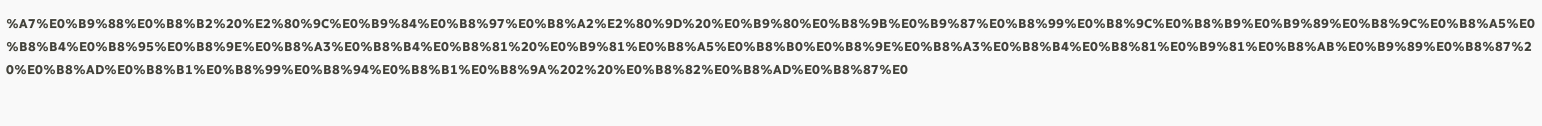%A7%E0%B9%88%E0%B8%B2%20%E2%80%9C%E0%B9%84%E0%B8%97%E0%B8%A2%E2%80%9D%20%E0%B9%80%E0%B8%9B%E0%B9%87%E0%B8%99%E0%B8%9C%E0%B8%B9%E0%B9%89%E0%B8%9C%E0%B8%A5%E0%B8%B4%E0%B8%95%E0%B8%9E%E0%B8%A3%E0%B8%B4%E0%B8%81%20%E0%B9%81%E0%B8%A5%E0%B8%B0%E0%B8%9E%E0%B8%A3%E0%B8%B4%E0%B8%81%E0%B9%81%E0%B8%AB%E0%B9%89%E0%B8%87%20%E0%B8%AD%E0%B8%B1%E0%B8%99%E0%B8%94%E0%B8%B1%E0%B8%9A%202%20%E0%B8%82%E0%B8%AD%E0%B8%87%E0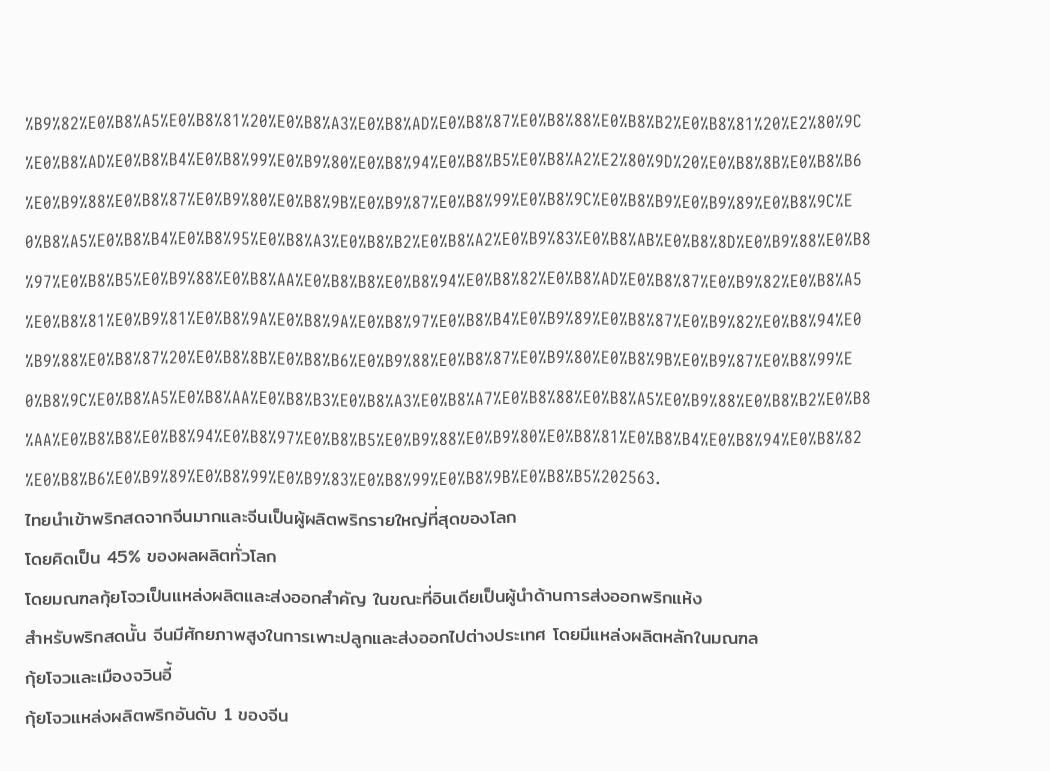%B9%82%E0%B8%A5%E0%B8%81%20%E0%B8%A3%E0%B8%AD%E0%B8%87%E0%B8%88%E0%B8%B2%E0%B8%81%20%E2%80%9C%E0%B8%AD%E0%B8%B4%E0%B8%99%E0%B9%80%E0%B8%94%E0%B8%B5%E0%B8%A2%E2%80%9D%20%E0%B8%8B%E0%B8%B6%E0%B9%88%E0%B8%87%E0%B9%80%E0%B8%9B%E0%B9%87%E0%B8%99%E0%B8%9C%E0%B8%B9%E0%B9%89%E0%B8%9C%E0%B8%A5%E0%B8%B4%E0%B8%95%E0%B8%A3%E0%B8%B2%E0%B8%A2%E0%B9%83%E0%B8%AB%E0%B8%8D%E0%B9%88%E0%B8%97%E0%B8%B5%E0%B9%88%E0%B8%AA%E0%B8%B8%E0%B8%94%E0%B8%82%E0%B8%AD%E0%B8%87%E0%B9%82%E0%B8%A5%E0%B8%81%E0%B9%81%E0%B8%9A%E0%B8%9A%E0%B8%97%E0%B8%B4%E0%B9%89%E0%B8%87%E0%B9%82%E0%B8%94%E0%B9%88%E0%B8%87%20%E0%B8%8B%E0%B8%B6%E0%B9%88%E0%B8%87%E0%B9%80%E0%B8%9B%E0%B9%87%E0%B8%99%E0%B8%9C%E0%B8%A5%E0%B8%AA%E0%B8%B3%E0%B8%A3%E0%B8%A7%E0%B8%88%E0%B8%A5%E0%B9%88%E0%B8%B2%E0%B8%AA%E0%B8%B8%E0%B8%94%E0%B8%97%E0%B8%B5%E0%B9%88%E0%B9%80%E0%B8%81%E0%B8%B4%E0%B8%94%E0%B8%82%E0%B8%B6%E0%B9%89%E0%B8%99%E0%B9%83%E0%B8%99%E0%B8%9B%E0%B8%B5%202563.
ไทยนำเข้าพริกสดจากจีนมากและจีนเป็นผู้ผลิตพริกรายใหญ่ที่สุดของโลก
โดยคิดเป็น 45% ของผลผลิตทั่วโลก
โดยมณฑลกุ้ยโจวเป็นแหล่งผลิตและส่งออกสำคัญ ในขณะที่อินเดียเป็นผู้นำด้านการส่งออกพริกแห้ง
สำหรับพริกสดนั้น จีนมีศักยภาพสูงในการเพาะปลูกและส่งออกไปต่างประเทศ โดยมีแหล่งผลิตหลักในมณฑล
กุ้ยโจวและเมืองจวินอี้
กุ้ยโจวแหล่งผลิตพริกอันดับ 1 ของจีน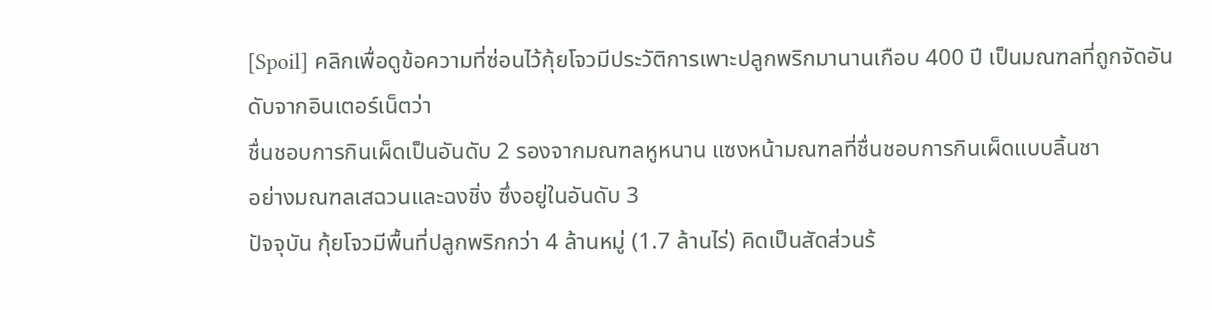[Spoil] คลิกเพื่อดูข้อความที่ซ่อนไว้กุ้ยโจวมีประวัติการเพาะปลูกพริกมานานเกือบ 400 ปี เป็นมณฑลที่ถูกจัดอันดับจากอินเตอร์เน็ตว่า
ชื่นชอบการกินเผ็ดเป็นอันดับ 2 รองจากมณฑลหูหนาน แซงหน้ามณฑลที่ชื่นชอบการกินเผ็ดแบบลิ้นชา
อย่างมณฑลเสฉวนและฉงชิ่ง ซึ่งอยู่ในอันดับ 3
ปัจจุบัน กุ้ยโจวมีพื้นที่ปลูกพริกกว่า 4 ล้านหมู่ (1.7 ล้านไร่) คิดเป็นสัดส่วนร้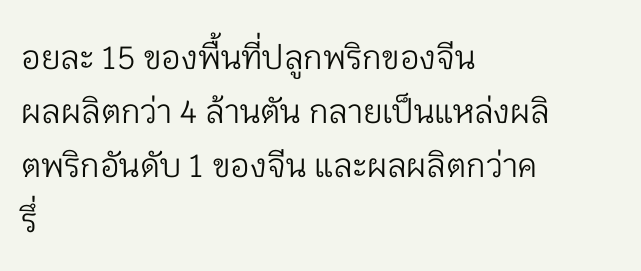อยละ 15 ของพื้นที่ปลูกพริกของจีน
ผลผลิตกว่า 4 ล้านตัน กลายเป็นแหล่งผลิตพริกอันดับ 1 ของจีน และผลผลิตกว่าครึ่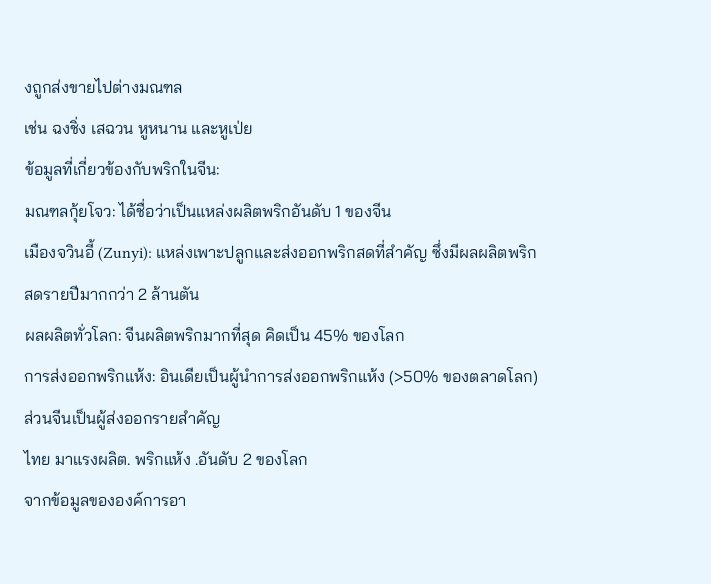งถูกส่งขายไปต่างมณฑล
เช่น ฉงชิ่ง เสฉวน หูหนาน และหูเป่ย
ข้อมูลที่เกี่ยวข้องกับพริกในจีน:
มณฑลกุ้ยโจว: ได้ชื่อว่าเป็นแหล่งผลิตพริกอันดับ 1 ของจีน
เมืองจวินอี้ (Zunyi): แหล่งเพาะปลูกและส่งออกพริกสดที่สำคัญ ซึ่งมีผลผลิตพริกสดรายปีมากกว่า 2 ล้านตัน
ผลผลิตทั่วโลก: จีนผลิตพริกมากที่สุด คิดเป็น 45% ของโลก
การส่งออกพริกแห้ง: อินเดียเป็นผู้นำการส่งออกพริกแห้ง (>50% ของตลาดโลก) ส่วนจีนเป็นผู้ส่งออกรายสำคัญ
ไทย มาแรงผลิต. พริกแห้ง .อันดับ 2 ของโลก
จากข้อมูลขององค์การอา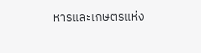หารและเกษตรแห่ง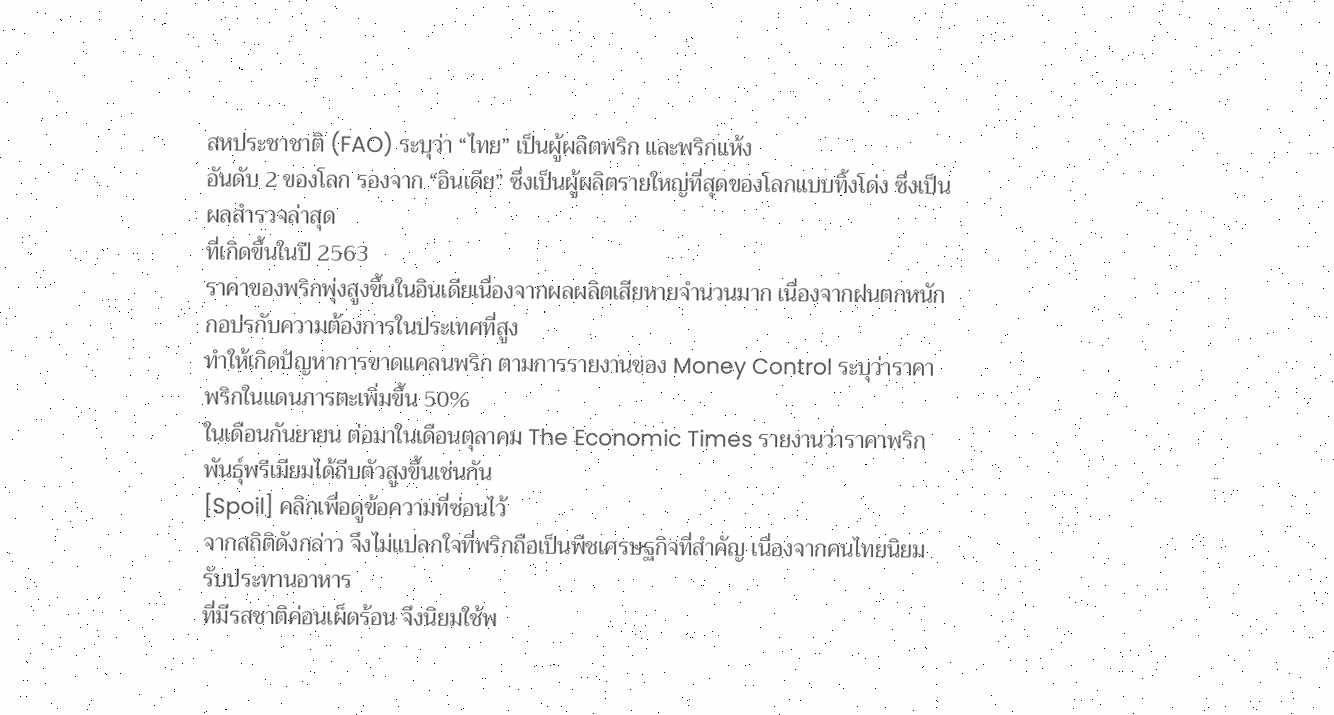สหประชาชาติ (FAO) ระบุว่า “ไทย” เป็นผู้ผลิตพริก และพริกแห้ง
อันดับ 2 ของโลก รองจาก “อินเดีย” ซึ่งเป็นผู้ผลิตรายใหญ่ที่สุดของโลกแบบทิ้งโด่ง ซึ่งเป็นผลสำรวจล่าสุด
ที่เกิดขึ้นในปี 2563
ราคาของพริกพุ่งสูงขึ้นในอินเดียเนื่องจากผลผลิตเสียหายจำนวนมาก เนื่องจากฝนตกหนัก กอปรกับความต้องการในประเทศที่สูง
ทำให้เกิดปัญหาการขาดแคลนพริก ตามการรายงานของ Money Control ระบุว่าราคาพริกในแดนภารตะเพิ่มขึ้น 50%
ในเดือนกันยายน ต่อมาในเดือนตุลาคม The Economic Times รายงานว่าราคาพริกพันธุ์พรีเมียมได้ถีบตัวสูงขึ้นเช่นกัน
[Spoil] คลิกเพื่อดูข้อความที่ซ่อนไว้
จากสถิติดังกล่าว จึงไม่แปลกใจที่พริกถือเป็นพืชเศรษฐกิจที่สำคัญ เนื่องจากคนไทยนิยมรับประทานอาหาร
ที่มีรสชาติค่อนเผ็ดร้อน จึงนิยมใช้พ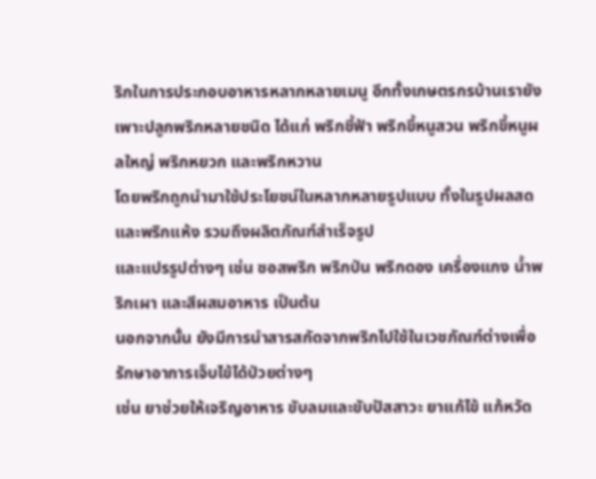ริกในการประกอบอาหารหลากหลายเมนู อีกทั้งเกษตรกรบ้านเรายัง
เพาะปลูกพริกหลายชนิด ได้แก่ พริกชี้ฟ้า พริกขี้หนูสวน พริกขี้หนูผลใหญ่ พริกหยวก และพริกหวาน
โดยพริกถูกนำมาใช้ประโยชน์ในหลากหลายรูปแบบ ทั้งในรูปผลสดและพริกแห้ง รวมถึงผลิตภัณฑ์สำเร็จรูป
และแปรรูปต่างๆ เช่น ซอสพริก พริกป่น พริกดอง เครื่องแกง น้ำพริกเผา และสีผสมอาหาร เป็นต้น
นอกจากนั้น ยังมีการนำสารสกัดจากพริกไปใช้ในเวชภัณฑ์ต่างเพื่อรักษาอาการเจ็บไข้ได้ป่วยต่างๆ
เช่น ยาช่วยให้เจริญอาหาร ขับลมและขับปัสสาวะ ยาแก้ไข้ แก้หวัด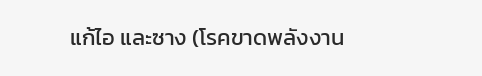แก้ไอ และซาง (โรคขาดพลังงาน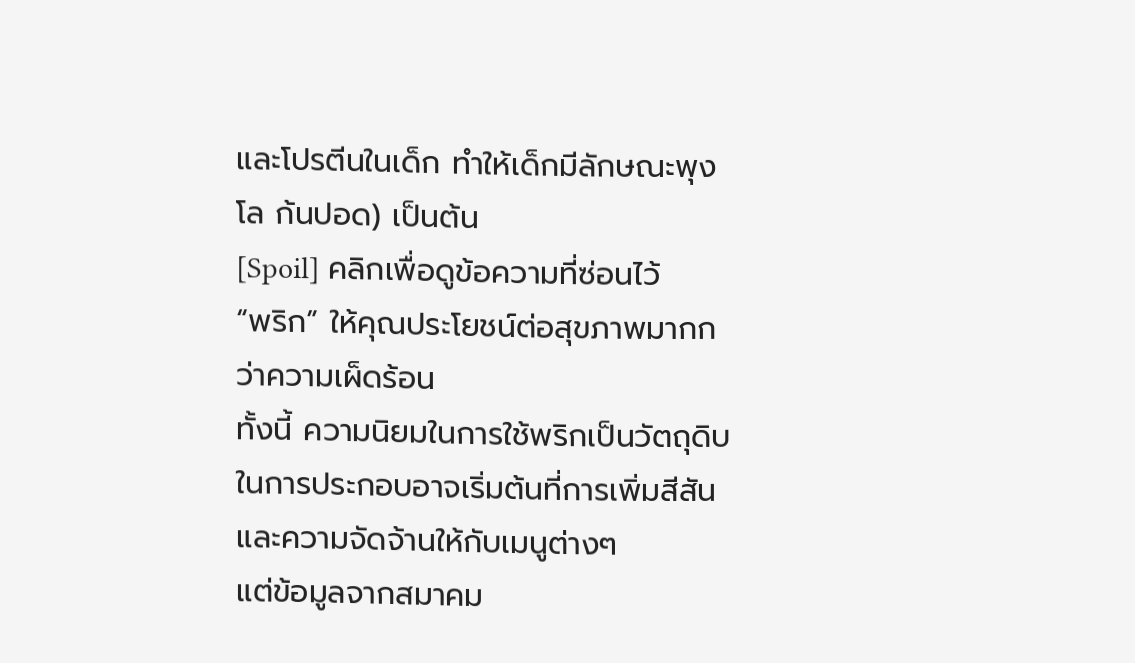และโปรตีนในเด็ก ทำให้เด็กมีลักษณะพุงโล ก้นปอด) เป็นต้น
[Spoil] คลิกเพื่อดูข้อความที่ซ่อนไว้
“พริก” ให้คุณประโยชน์ต่อสุขภาพมากกว่าความเผ็ดร้อน
ทั้งนี้ ความนิยมในการใช้พริกเป็นวัตถุดิบในการประกอบอาจเริ่มต้นที่การเพิ่มสีสันและความจัดจ้านให้กับเมนูต่างๆ
แต่ข้อมูลจากสมาคม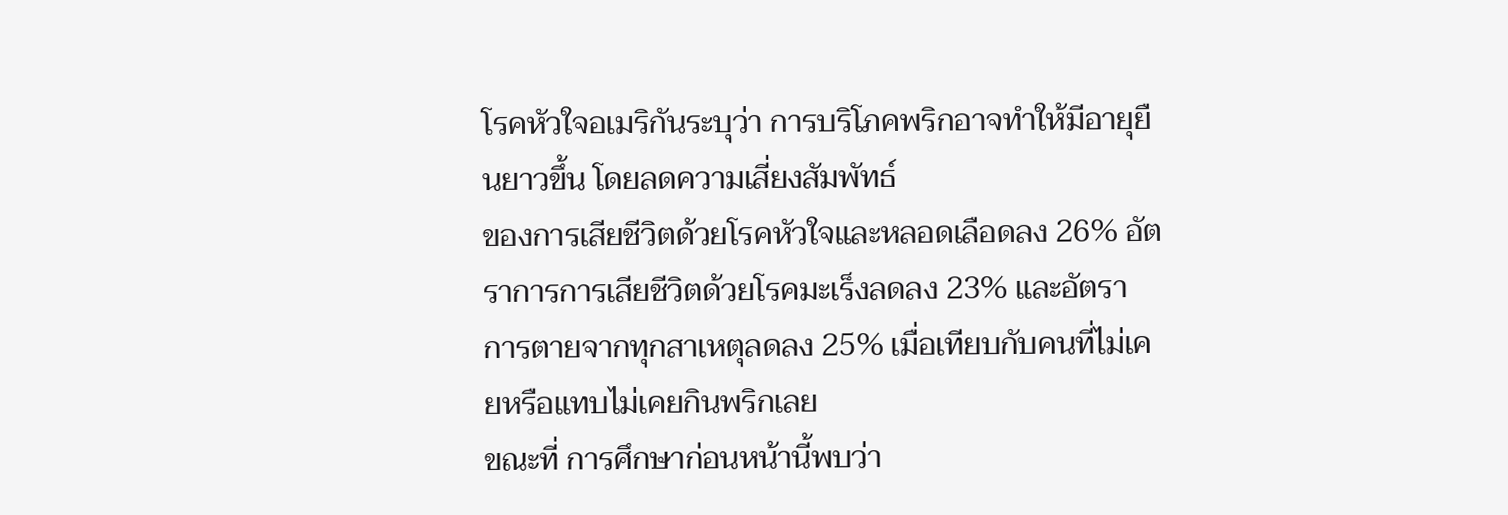โรคหัวใจอเมริกันระบุว่า การบริโภคพริกอาจทำให้มีอายุยืนยาวขึ้น โดยลดความเสี่ยงสัมพัทธ์
ของการเสียชีวิตด้วยโรคหัวใจและหลอดเลือดลง 26% อัตราการการเสียชีวิตด้วยโรคมะเร็งลดลง 23% และอัตรา
การตายจากทุกสาเหตุลดลง 25% เมื่อเทียบกับคนที่ไม่เคยหรือแทบไม่เคยกินพริกเลย
ขณะที่ การศึกษาก่อนหน้านี้พบว่า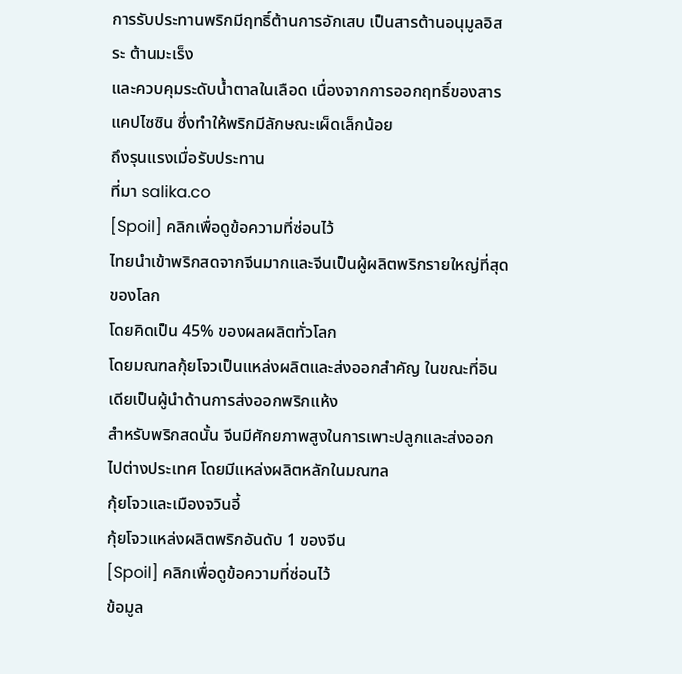การรับประทานพริกมีฤทธิ์ต้านการอักเสบ เป็นสารต้านอนุมูลอิสระ ต้านมะเร็ง
และควบคุมระดับน้ำตาลในเลือด เนื่องจากการออกฤทธิ์ของสารแคปไซซิน ซึ่งทำให้พริกมีลักษณะเผ็ดเล็กน้อย
ถึงรุนแรงเมื่อรับประทาน
ที่มา salika.co
[Spoil] คลิกเพื่อดูข้อความที่ซ่อนไว้
ไทยนำเข้าพริกสดจากจีนมากและจีนเป็นผู้ผลิตพริกรายใหญ่ที่สุดของโลก
โดยคิดเป็น 45% ของผลผลิตทั่วโลก
โดยมณฑลกุ้ยโจวเป็นแหล่งผลิตและส่งออกสำคัญ ในขณะที่อินเดียเป็นผู้นำด้านการส่งออกพริกแห้ง
สำหรับพริกสดนั้น จีนมีศักยภาพสูงในการเพาะปลูกและส่งออกไปต่างประเทศ โดยมีแหล่งผลิตหลักในมณฑล
กุ้ยโจวและเมืองจวินอี้
กุ้ยโจวแหล่งผลิตพริกอันดับ 1 ของจีน
[Spoil] คลิกเพื่อดูข้อความที่ซ่อนไว้
ข้อมูล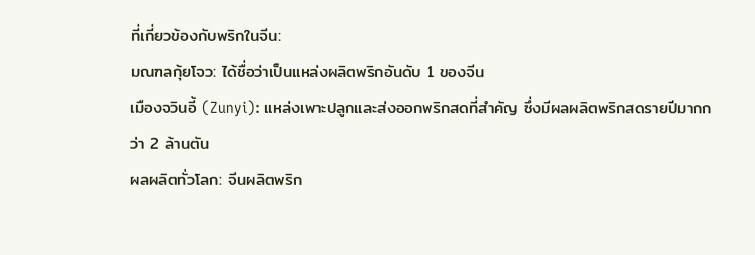ที่เกี่ยวข้องกับพริกในจีน:
มณฑลกุ้ยโจว: ได้ชื่อว่าเป็นแหล่งผลิตพริกอันดับ 1 ของจีน
เมืองจวินอี้ (Zunyi): แหล่งเพาะปลูกและส่งออกพริกสดที่สำคัญ ซึ่งมีผลผลิตพริกสดรายปีมากกว่า 2 ล้านตัน
ผลผลิตทั่วโลก: จีนผลิตพริก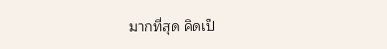มากที่สุด คิดเป็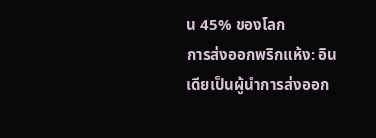น 45% ของโลก
การส่งออกพริกแห้ง: อินเดียเป็นผู้นำการส่งออก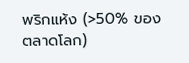พริกแห้ง (>50% ของตลาดโลก)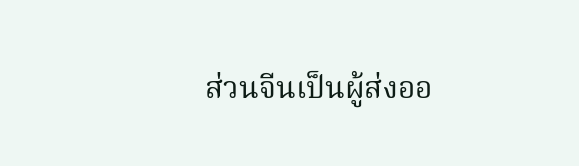ส่วนจีนเป็นผู้ส่งออ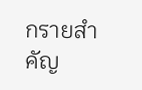กรายสำคัญ